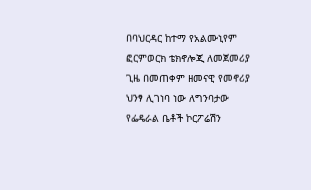በባህርዳር ከተማ የአልሙኒየም ፎርምወርክ ቴክኖሎጂ ለመጀመሪያ ጊዜ በመጠቀም ዘመናዊ የመኖሪያ ህንፃ ሊገነባ ነው ለግንባታው የፌዴራል ቤቶች ኮርፖሬሽን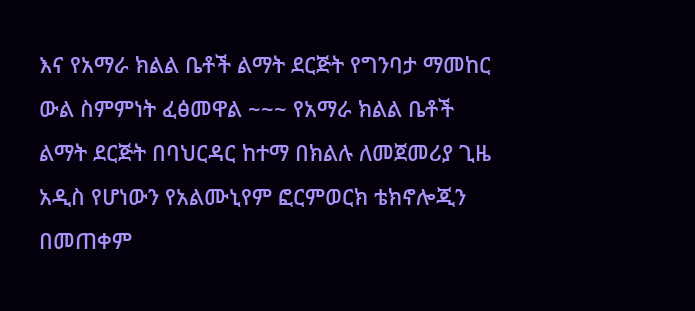እና የአማራ ክልል ቤቶች ልማት ደርጅት የግንባታ ማመከር ውል ስምምነት ፈፅመዋል ~~~ የአማራ ክልል ቤቶች ልማት ደርጅት በባህርዳር ከተማ በክልሉ ለመጀመሪያ ጊዜ አዲስ የሆነውን የአልሙኒየም ፎርምወርክ ቴክኖሎጂን በመጠቀም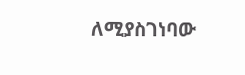ለሚያስገነባው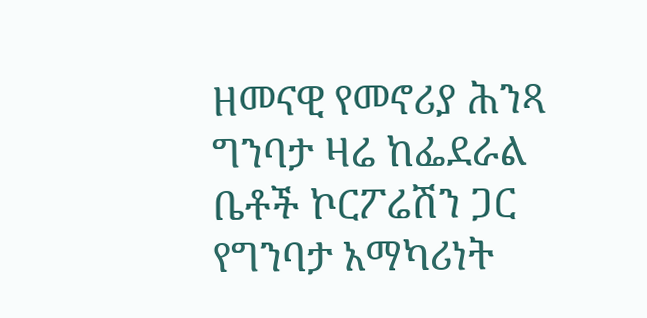ዘመናዊ የመኖሪያ ሕንጻ ግንባታ ዛሬ ከፌደራል ቤቶች ኮርፖሬሽን ጋር የግንባታ አማካሪነት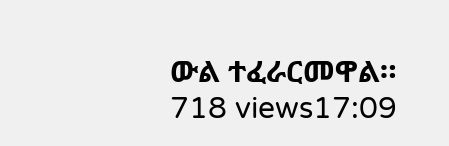ውል ተፈራርመዋል። 718 views17:09